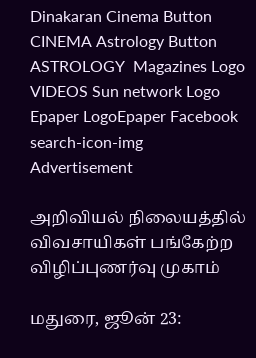Dinakaran Cinema Button CINEMA Astrology Button ASTROLOGY  Magazines Logo VIDEOS Sun network Logo Epaper LogoEpaper Facebook
search-icon-img
Advertisement

அறிவியல் நிலையத்தில் விவசாயிகள் பங்கேற்ற விழிப்புணர்வு முகாம்

மதுரை, ஜூன் 23: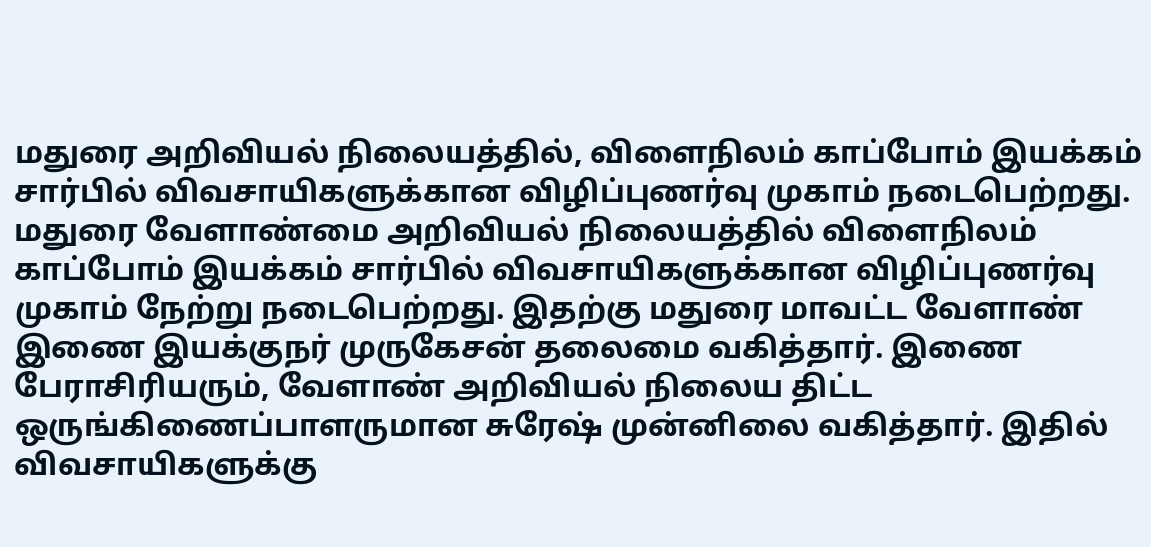மதுரை அறிவியல் நிலையத்தில், விளைநிலம் காப்போம் இயக்கம் சார்பில் விவசாயிகளுக்கான விழிப்புணர்வு முகாம் நடைபெற்றது. மதுரை வேளாண்மை அறிவியல் நிலையத்தில் விளைநிலம் காப்போம் இயக்கம் சார்பில் விவசாயிகளுக்கான விழிப்புணர்வு முகாம் நேற்று நடைபெற்றது. இதற்கு மதுரை மாவட்ட வேளாண் இணை இயக்குநர் முருகேசன் தலைமை வகித்தார். இணை பேராசிரியரும், வேளாண் அறிவியல் நிலைய திட்ட ஒருங்கிணைப்பாளருமான சுரேஷ் முன்னிலை வகித்தார். இதில் விவசாயிகளுக்கு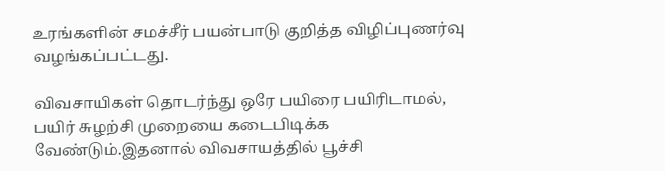உரங்களின் சமச்சீர் பயன்பாடு குறித்த விழிப்புணர்வு வழங்கப்பட்டது.

விவசாயிகள் தொடர்ந்து ஒரே பயிரை பயிரிடாமல், பயிர் சுழற்சி முறையை கடைபிடிக்க வேண்டும்.இதனால் விவசாயத்தில் பூச்சி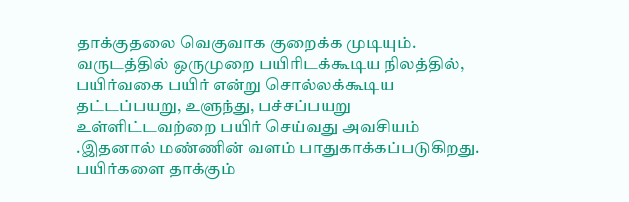தாக்குதலை வெகுவாக குறைக்க முடியும். வருடத்தில் ஒருமுறை பயிரிடக்கூடிய நிலத்தில், பயிர்வகை பயிர் என்று சொல்லக்கூடிய தட்டப்பயறு, உளுந்து, பச்சப்பயறு உள்ளிட்டவற்றை பயிர் செய்வது அவசியம் .இதனால் மண்ணின் வளம் பாதுகாக்கப்படுகிறது. பயிர்களை தாக்கும்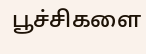பூச்சிகளை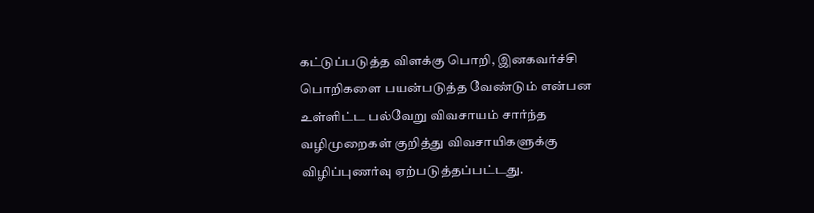கட்டுப்படுத்த விளக்கு பொறி, இனகவர்ச்சி பொறிகளை பயன்படுத்த வேண்டும் என்பன உள்ளிட்ட பல்வேறு விவசாயம் சார்ந்த வழிமுறைகள் குறித்து விவசாயிகளுக்கு விழிப்புணர்வு ஏற்படுத்தப்பட்டது.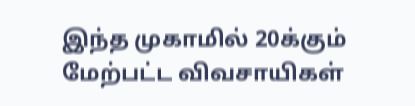இந்த முகாமில் 20க்கும் மேற்பட்ட விவசாயிகள்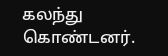கலந்து கொண்டனர்.